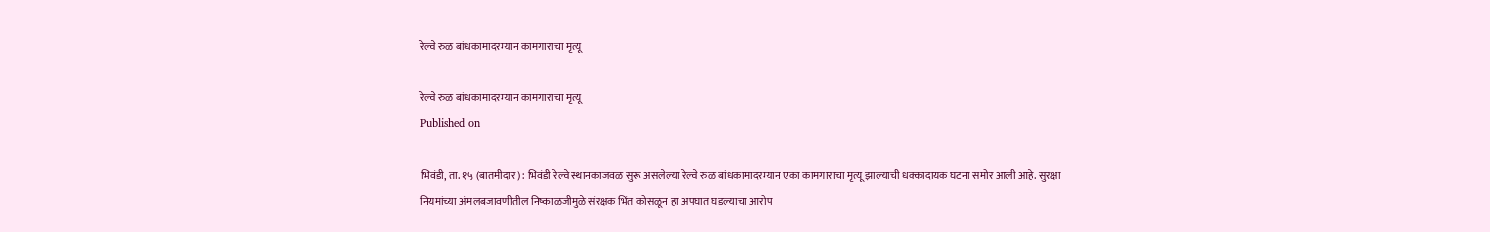रेल्वे रुळ बांधकामादरम्यान कामगाराचा मृत्यू

रेल्वे रुळ बांधकामादरम्यान कामगाराचा मृत्यू
Published on

भिवंडी, ता. १५ (बातमीदार) : भिवंडी रेल्वे स्थानकाजवळ सुरू असलेल्या रेल्वे रुळ बांधकामादरम्यान एका कामगाराचा मृत्यू झाल्याची धक्कादायक घटना समोर आली आहे. सुरक्षा नियमांच्या अंमलबजावणीतील निष्काळजीमुळे संरक्षक भिंत कोसळून हा अपघात घडल्याचा आरोप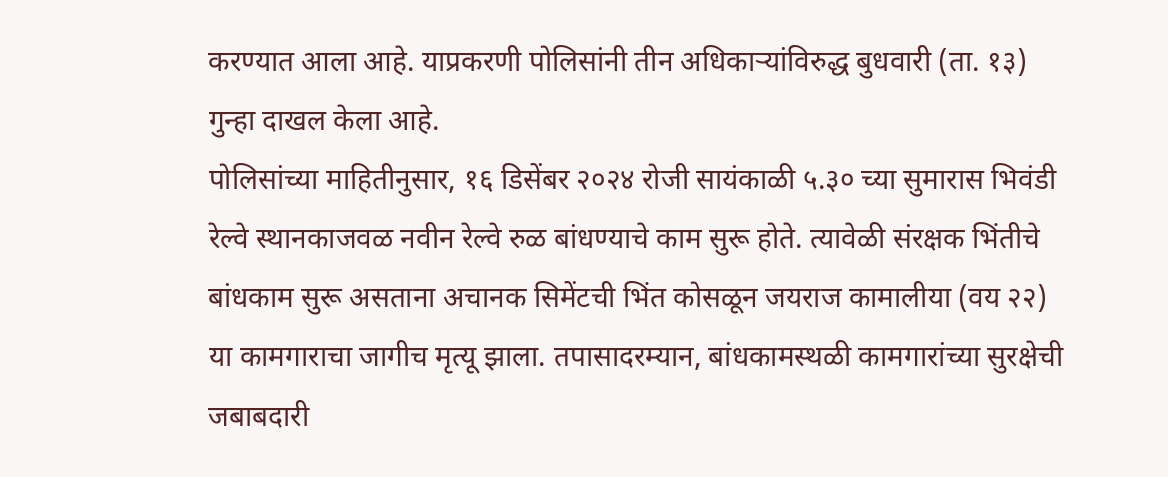करण्यात आला आहे. याप्रकरणी पोलिसांनी तीन अधिकाऱ्यांविरुद्ध बुधवारी (ता. १३) गुन्हा दाखल केला आहे.
पोलिसांच्या माहितीनुसार, १६ डिसेंबर २०२४ रोजी सायंकाळी ५.३० च्या सुमारास भिवंडी रेल्वे स्थानकाजवळ नवीन रेल्वे रुळ बांधण्याचे काम सुरू होते. त्यावेळी संरक्षक भिंतीचे बांधकाम सुरू असताना अचानक सिमेंटची भिंत कोसळून जयराज कामालीया (वय २२) या कामगाराचा जागीच मृत्यू झाला. तपासादरम्यान, बांधकामस्थळी कामगारांच्या सुरक्षेची जबाबदारी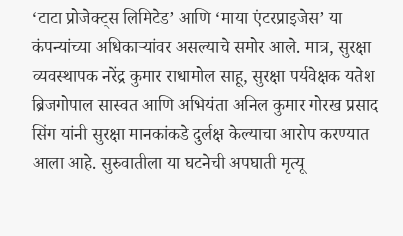‘टाटा प्रोजेक्ट्स लिमिटेड’ आणि ‘माया एंटरप्राइजेस’ या कंपन्यांच्या अधिकाऱ्यांवर असल्याचे समोर आले. मात्र, सुरक्षा व्यवस्थापक नरेंद्र कुमार राधामोल साहू, सुरक्षा पर्यवेक्षक यतेश ब्रिजगोपाल सास्वत आणि अभियंता अनिल कुमार गोरख प्रसाद सिंग यांनी सुरक्षा मानकांकडे दुर्लक्ष केल्याचा आरोप करण्यात आला आहे. सुरुवातीला या घटनेची अपघाती मृत्यू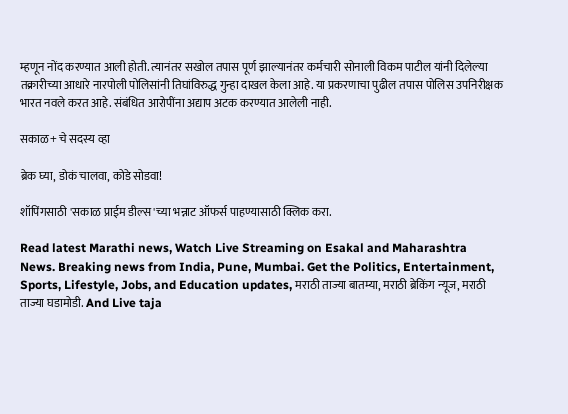म्हणून नोंद करण्यात आली होती. त्यानंतर सखोल तपास पूर्ण झाल्यानंतर कर्मचारी सोनाली विकम पाटील यांनी दिलेल्या तक्रारीच्या आधारे नारपोली पोलिसांनी तिघांविरुद्ध गुन्हा दाखल केला आहे. या प्रकरणाचा पुढील तपास पोलिस उपनिरीक्षक भारत नवले करत आहे. संबंधित आरोपींना अद्याप अटक करण्यात आलेली नाही.

सकाळ+ चे सदस्य व्हा

ब्रेक घ्या, डोकं चालवा, कोडे सोडवा!

शॉपिंगसाठी 'सकाळ प्राईम डील्स'च्या भन्नाट ऑफर्स पाहण्यासाठी क्लिक करा.

Read latest Marathi news, Watch Live Streaming on Esakal and Maharashtra News. Breaking news from India, Pune, Mumbai. Get the Politics, Entertainment, Sports, Lifestyle, Jobs, and Education updates, मराठी ताज्या बातम्या, मराठी ब्रेकिंग न्यूज, मराठी ताज्या घडामोडी. And Live taja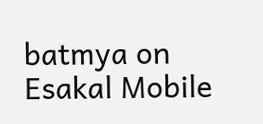batmya on Esakal Mobile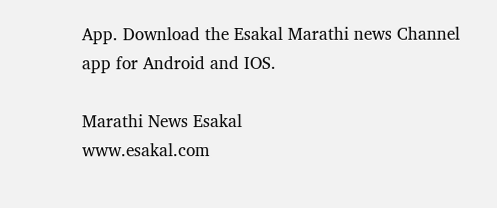App. Download the Esakal Marathi news Channel app for Android and IOS.

Marathi News Esakal
www.esakal.com